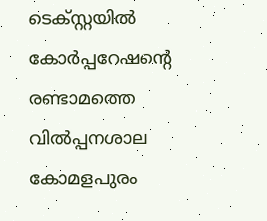ടെക്സ്റ്റയിൽ കോർപ്പറേഷന്റെ രണ്ടാമത്തെ വിൽപ്പനശാല കോമളപുരം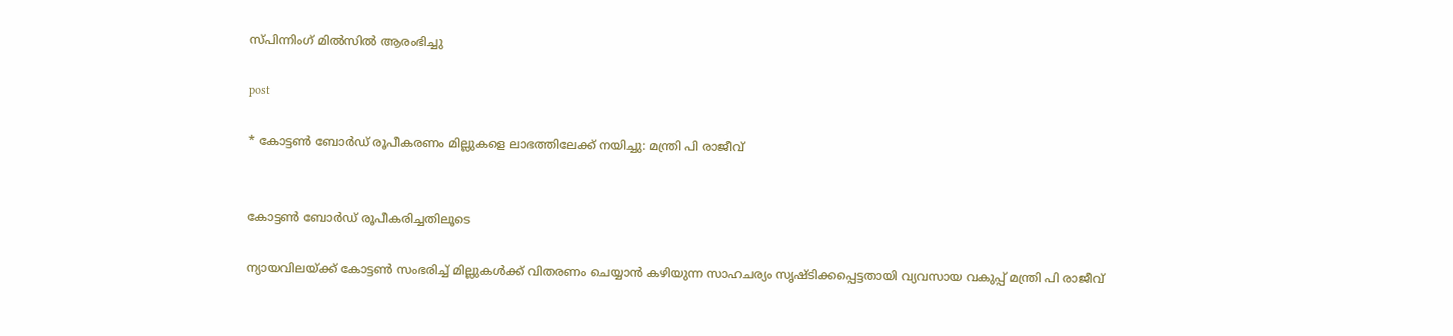സ്പിന്നിംഗ് മിൽസിൽ ആരംഭിച്ചു

post

* കോട്ടൺ ബോർഡ് രൂപീകരണം മില്ലുകളെ ലാഭത്തിലേക്ക് നയിച്ചു: മന്ത്രി പി രാജീവ്


കോട്ടൺ ബോർഡ് രൂപീകരിച്ചതിലൂടെ

ന്യായവിലയ്ക്ക് കോട്ടൺ സംഭരിച്ച് മില്ലുകൾക്ക് വിതരണം ചെയ്യാൻ കഴിയുന്ന സാഹചര്യം സൃഷ്ടിക്കപ്പെട്ടതായി വ്യവസായ വകുപ്പ് മന്ത്രി പി രാജീവ്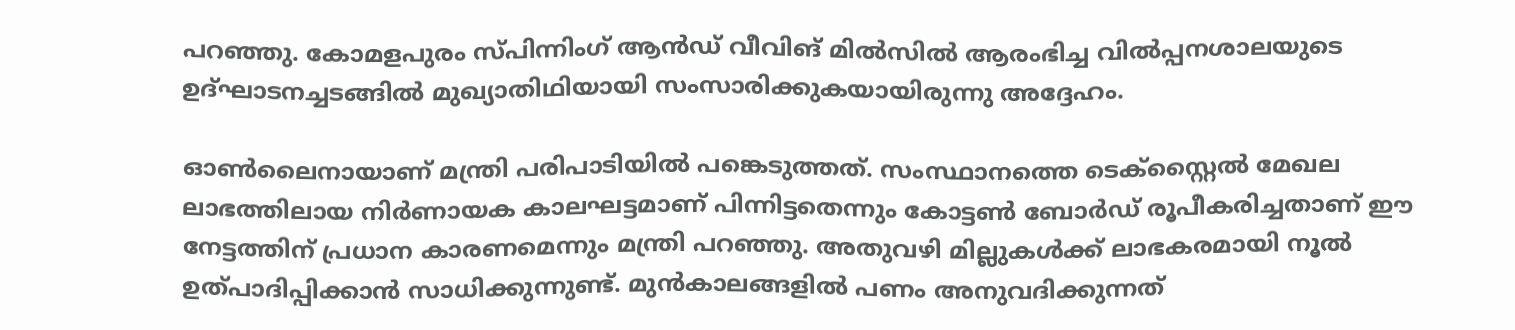പറഞ്ഞു. കോമളപുരം സ്പിന്നിംഗ് ആൻഡ് വീവിങ് മിൽസിൽ ആരംഭിച്ച വിൽപ്പനശാലയുടെ ഉദ്ഘാടനച്ചടങ്ങിൽ മുഖ്യാതിഥിയായി സംസാരിക്കുകയായിരുന്നു അദ്ദേഹം.

ഓൺലൈനായാണ് മന്ത്രി പരിപാടിയിൽ പങ്കെടുത്തത്. സംസ്ഥാനത്തെ ടെക്സ്റ്റൈൽ മേഖല ലാഭത്തിലായ നിർണായക കാലഘട്ടമാണ് പിന്നിട്ടതെന്നും കോട്ടൺ ബോർഡ് രൂപീകരിച്ചതാണ് ഈ നേട്ടത്തിന് പ്രധാന കാരണമെന്നും മന്ത്രി പറഞ്ഞു. അതുവഴി മില്ലുകൾക്ക് ലാഭകരമായി നൂൽ ഉത്പാദിപ്പിക്കാൻ സാധിക്കുന്നുണ്ട്. മുൻകാലങ്ങളിൽ പണം അനുവദിക്കുന്നത്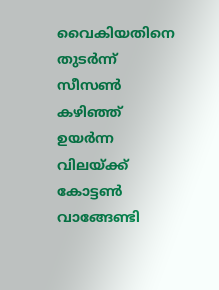വൈകിയതിനെ തുടർന്ന് സീസൺ കഴിഞ്ഞ് ഉയർന്ന വിലയ്ക്ക് കോട്ടൺ വാങ്ങേണ്ടി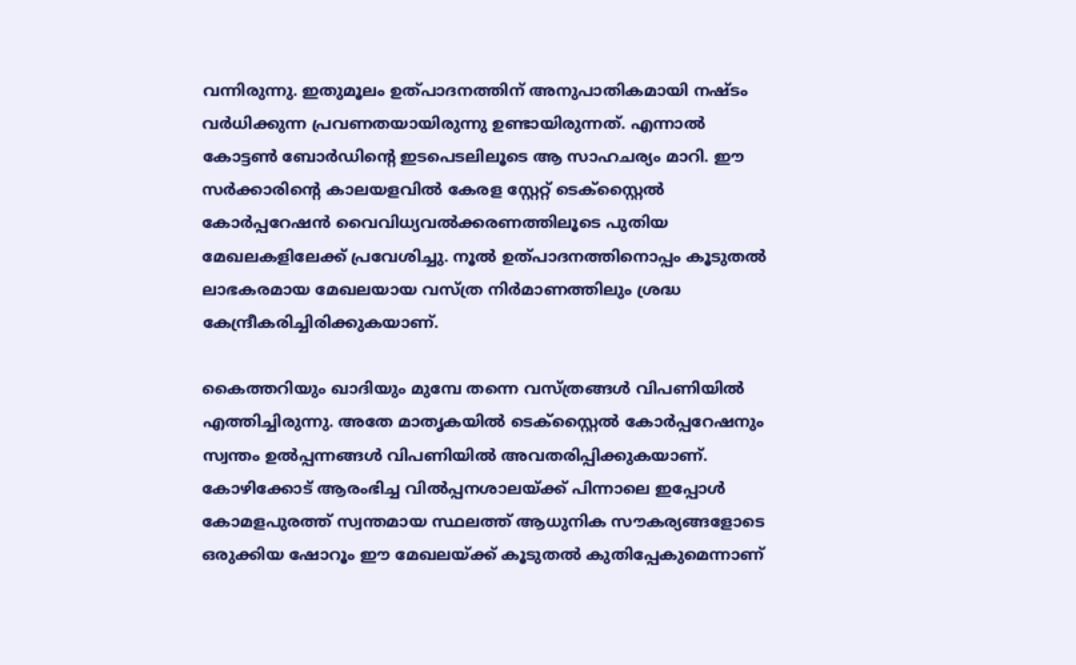വന്നിരുന്നു. ഇതുമൂലം ഉത്പാദനത്തിന് അനുപാതികമായി നഷ്ടം വർധിക്കുന്ന പ്രവണതയായിരുന്നു ഉണ്ടായിരുന്നത്. എന്നാൽ കോട്ടൺ ബോർഡിന്റെ ഇടപെടലിലൂടെ ആ സാഹചര്യം മാറി. ഈ സർക്കാരിൻ്റെ കാലയളവിൽ കേരള സ്റ്റേറ്റ് ടെക്സ്റ്റൈൽ കോർപ്പറേഷൻ വൈവിധ്യവൽക്കരണത്തിലൂടെ പുതിയ മേഖലകളിലേക്ക് പ്രവേശിച്ചു. നൂൽ ഉത്പാദനത്തിനൊപ്പം കൂടുതൽ ലാഭകരമായ മേഖലയായ വസ്ത്ര നിർമാണത്തിലും ശ്രദ്ധ കേന്ദ്രീകരിച്ചിരിക്കുകയാണ്.

കൈത്തറിയും ഖാദിയും മുമ്പേ തന്നെ വസ്ത്രങ്ങൾ വിപണിയിൽ എത്തിച്ചിരുന്നു. അതേ മാതൃകയിൽ ടെക്സ്റ്റൈൽ കോർപ്പറേഷനും സ്വന്തം ഉൽപ്പന്നങ്ങൾ വിപണിയിൽ അവതരിപ്പിക്കുകയാണ്. കോഴിക്കോട് ആരംഭിച്ച വിൽപ്പനശാലയ്ക്ക് പിന്നാലെ ഇപ്പോൾ കോമളപുരത്ത് സ്വന്തമായ സ്ഥലത്ത് ആധുനിക സൗകര്യങ്ങളോടെ ഒരുക്കിയ ഷോറൂം ഈ മേഖലയ്ക്ക് കൂടുതൽ കുതിപ്പേകുമെന്നാണ്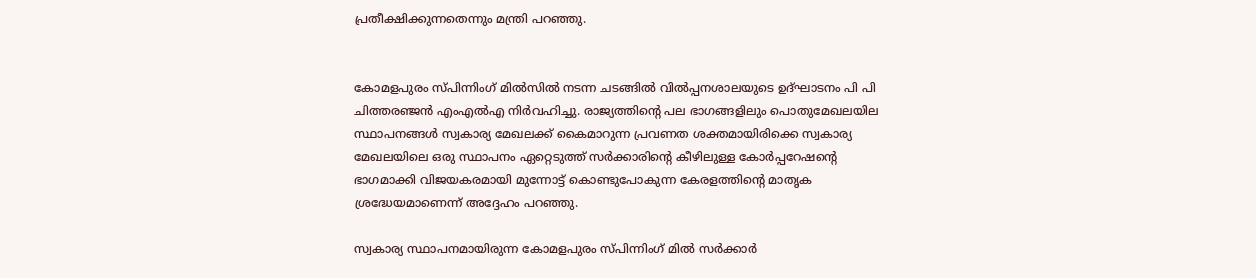പ്രതീക്ഷിക്കുന്നതെന്നും മന്ത്രി പറഞ്ഞു.


കോമളപുരം സ്പിന്നിംഗ് മിൽസിൽ നടന്ന ചടങ്ങിൽ വിൽപ്പനശാലയുടെ ഉദ്ഘാടനം പി പി ചിത്തരഞ്ജൻ എംഎൽഎ നിർവഹിച്ചു. രാജ്യത്തിന്റെ പല ഭാഗങ്ങളിലും പൊതുമേഖലയില സ്ഥാപനങ്ങൾ സ്വകാര്യ മേഖലക്ക് കൈമാറുന്ന പ്രവണത ശക്തമായിരിക്കെ സ്വകാര്യ മേഖലയിലെ ഒരു സ്ഥാപനം ഏറ്റെടുത്ത് സർക്കാരിന്റെ കീഴിലുള്ള കോർപ്പറേഷന്റെ ഭാഗമാക്കി വിജയകരമായി മുന്നോട്ട് കൊണ്ടുപോകുന്ന കേരളത്തിന്റെ മാതൃക ശ്രദ്ധേയമാണെന്ന് അദ്ദേഹം പറഞ്ഞു.

സ്വകാര്യ സ്ഥാപനമായിരുന്ന കോമളപുരം സ്പിന്നിംഗ് മിൽ സർക്കാർ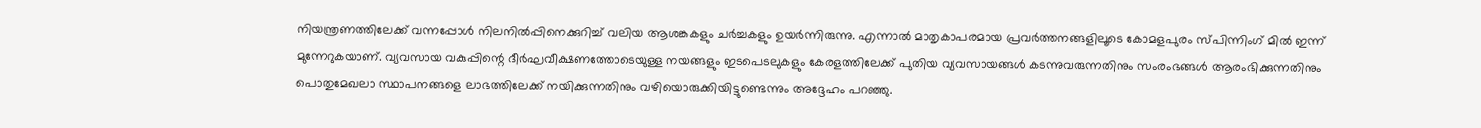നിയന്ത്രണത്തിലേക്ക് വന്നപ്പോൾ നിലനിൽപ്പിനെക്കുറിച്ച് വലിയ ആശങ്കകളും ചർച്ചകളും ഉയർന്നിരുന്നു. എന്നാൽ മാതൃകാപരമായ പ്രവർത്തനങ്ങളിലൂടെ കോമളപുരം സ്പിന്നിംഗ് മിൽ ഇന്ന് മുന്നേറുകയാണ്. വ്യവസായ വകുപ്പിന്റെ ദീർഘവീക്ഷണത്തോടെയുള്ള നയങ്ങളും ഇടപെടലുകളും കേരളത്തിലേക്ക് പുതിയ വ്യവസായങ്ങൾ കടന്നുവരുന്നതിനും സംരംഭങ്ങൾ ആരംഭിക്കുന്നതിനും പൊതുമേഖലാ സ്ഥാപനങ്ങളെ ലാഭത്തിലേക്ക് നയിക്കുന്നതിനും വഴിയൊരുക്കിയിട്ടുണ്ടെന്നും അദ്ദേഹം പറഞ്ഞു.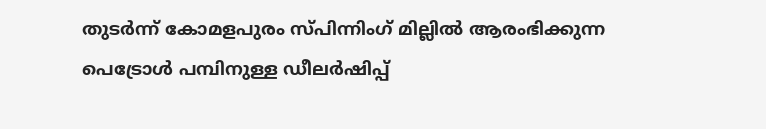തുടർന്ന് കോമളപുരം സ്പിന്നിംഗ് മില്ലിൽ ആരംഭിക്കുന്ന പെട്രോൾ പമ്പിനുള്ള ഡീലർഷിപ്പ്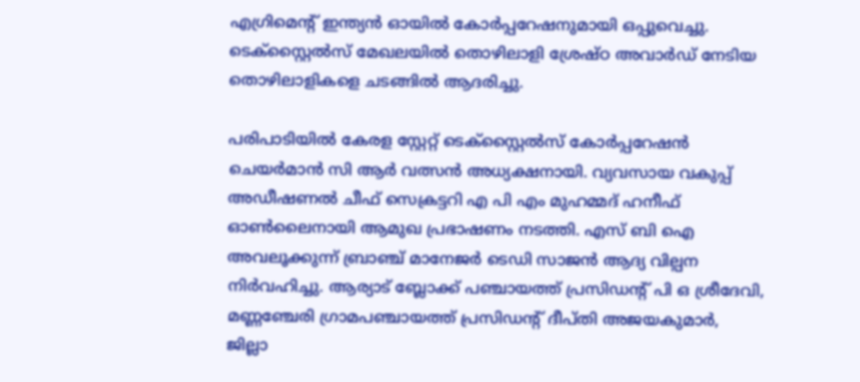എഗ്രിമെൻ്റ് ഇന്ത്യൻ ഓയിൽ കോർപ്പറേഷനുമായി ഒപ്പുവെച്ചു. ടെക്സ്റ്റൈൽസ് മേഖലയിൽ തൊഴിലാളി ശ്രേഷ്ഠ അവാർഡ് നേടിയ തൊഴിലാളികളെ ചടങ്ങിൽ ആദരിച്ചു.

പരിപാടിയിൽ കേരള സ്റ്റേറ്റ് ടെക്സ്റ്റൈൽസ് കോർപ്പറേഷൻ ചെയർമാൻ സി ആർ വത്സൻ അധ്യക്ഷനായി. വ്യവസായ വകുപ്പ് അഡീഷണൽ ചീഫ് സെക്രട്ടറി എ പി എം മുഹമ്മദ് ഹനീഫ് ഓൺലൈനായി ആമുഖ പ്രഭാഷണം നടത്തി. എസ് ബി ഐ അവലൂക്കുന്ന് ബ്രാഞ്ച് മാനേജർ ടെഡി സാജൻ ആദ്യ വില്പന നിർവഹിച്ചു. ആര്യാട് ബ്ലോക്ക് പഞ്ചായത്ത് പ്രസിഡൻ്റ് പി ഒ ശ്രീദേവി, മണ്ണഞ്ചേരി ഗ്രാമപഞ്ചായത്ത് പ്രസിഡൻ്റ് ദീപ്തി അജയകുമാർ, ജില്ലാ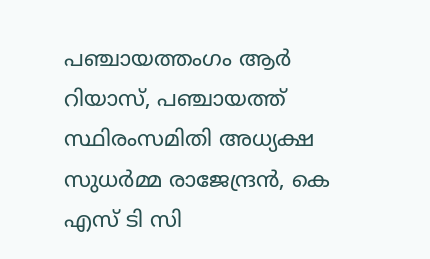പഞ്ചായത്തംഗം ആർ റിയാസ്, പഞ്ചായത്ത് സ്ഥിരംസമിതി അധ്യക്ഷ സുധർമ്മ രാജേന്ദ്രൻ, കെ എസ് ടി സി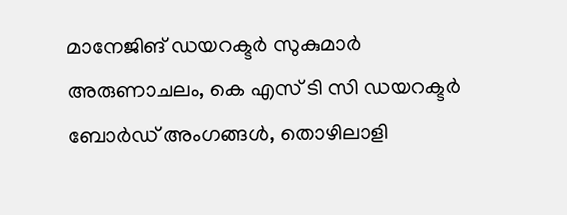മാനേജിങ് ഡയറക്ടർ സുകുമാർ അരുണാചലം, കെ എസ് ടി സി ഡയറക്ടർ ബോർഡ് അംഗങ്ങൾ, തൊഴിലാളി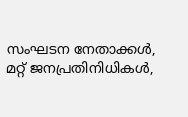സംഘടന നേതാക്കൾ, മറ്റ് ജനപ്രതിനിധികൾ,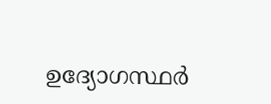ഉദ്യോഗസ്ഥർ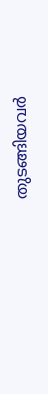തുടങ്ങിയവർ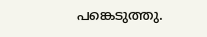പങ്കെടുത്തു.